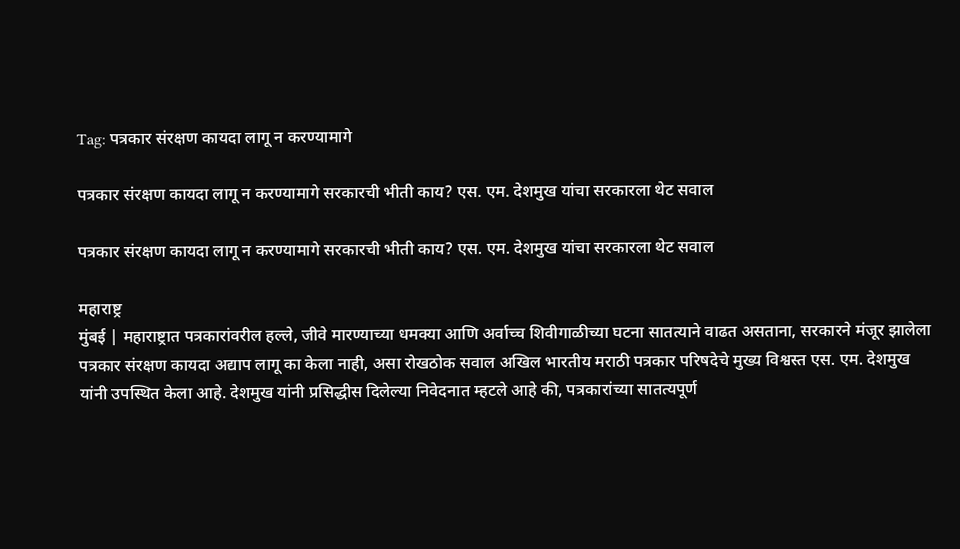Tag: पत्रकार संरक्षण कायदा लागू न करण्यामागे

पत्रकार संरक्षण कायदा लागू न करण्यामागे सरकारची भीती काय? एस. एम. देशमुख यांचा सरकारला थेट सवाल

पत्रकार संरक्षण कायदा लागू न करण्यामागे सरकारची भीती काय? एस. एम. देशमुख यांचा सरकारला थेट सवाल

महाराष्ट्र
मुंबई | महाराष्ट्रात पत्रकारांवरील हल्ले, जीवे मारण्याच्या धमक्या आणि अर्वाच्च शिवीगाळीच्या घटना सातत्याने वाढत असताना, सरकारने मंजूर झालेला पत्रकार संरक्षण कायदा अद्याप लागू का केला नाही, असा रोखठोक सवाल अखिल भारतीय मराठी पत्रकार परिषदेचे मुख्य विश्वस्त एस. एम. देशमुख यांनी उपस्थित केला आहे. देशमुख यांनी प्रसिद्धीस दिलेल्या निवेदनात म्हटले आहे की, पत्रकारांच्या सातत्यपूर्ण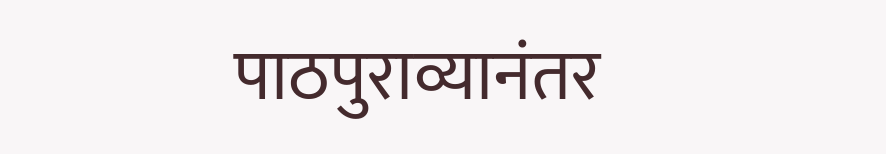पाठपुराव्यानंतर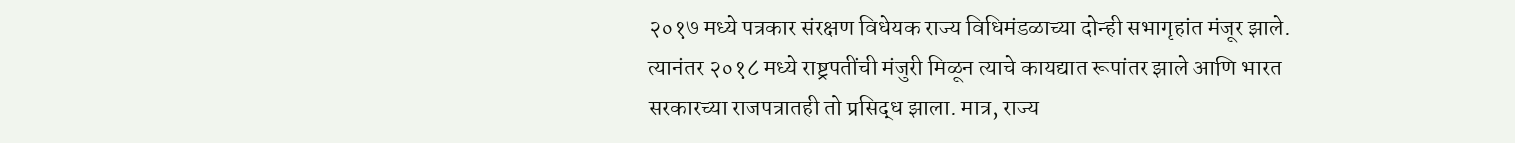२०१७ मध्ये पत्रकार संरक्षण विधेयक राज्य विधिमंडळाच्या दोन्ही सभागृहांत मंजूर झाले. त्यानंतर २०१८ मध्ये राष्ट्रपतींची मंजुरी मिळून त्याचे कायद्यात रूपांतर झाले आणि भारत सरकारच्या राजपत्रातही तो प्रसिद्ध झाला. मात्र, राज्य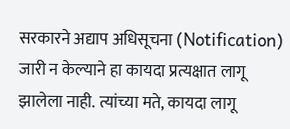सरकारने अद्याप अधिसूचना (Notification) जारी न केल्याने हा कायदा प्रत्यक्षात लागू झालेला नाही. त्यांच्या मते, कायदा लागू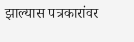झाल्यास पत्रकारांवर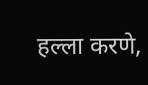हल्ला करणे,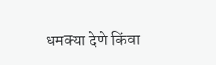धमक्या देणे किंवा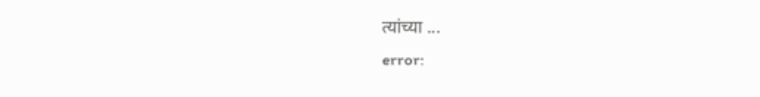त्यांच्या ...
error: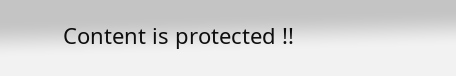Content is protected !!